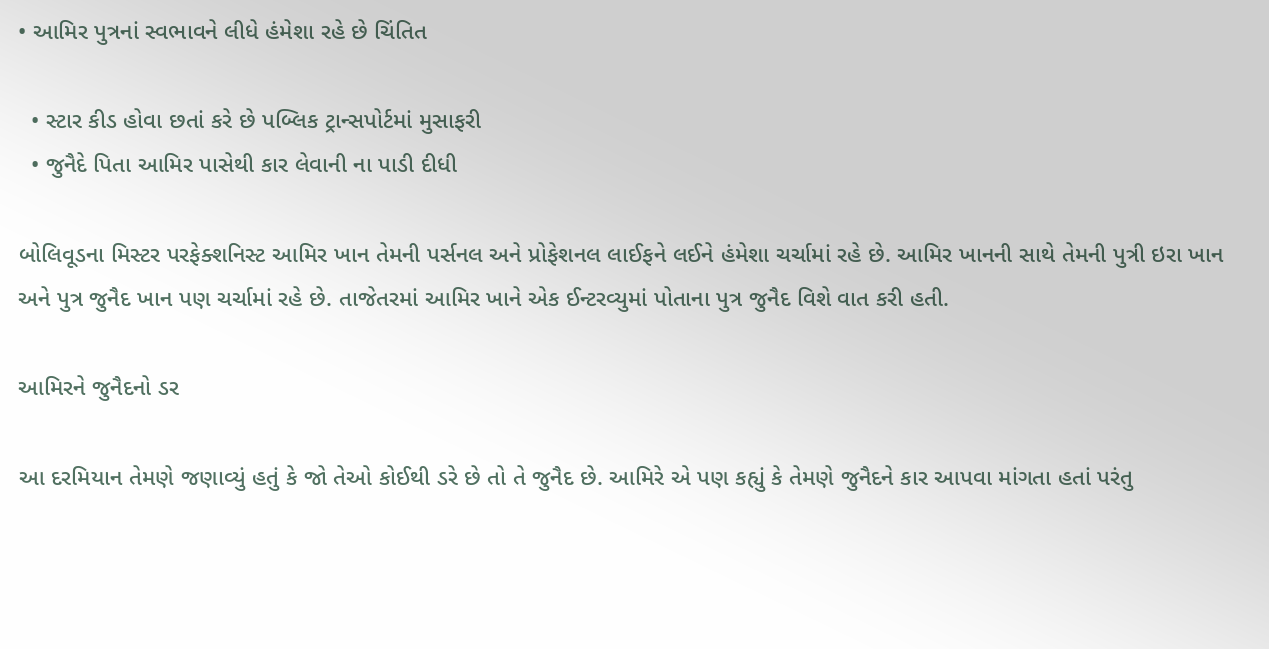• આમિર પુત્રનાં સ્વભાવને લીધે હંમેશા રહે છે ચિંતિત

  • સ્ટાર કીડ હોવા છતાં કરે છે પબ્લિક ટ્રાન્સપોર્ટમાં મુસાફરી
  • જુનૈદે પિતા આમિર પાસેથી કાર લેવાની ના પાડી દીધી

બોલિવૂડના મિસ્ટર પરફેક્શનિસ્ટ આમિર ખાન તેમની પર્સનલ અને પ્રોફેશનલ લાઈફને લઈને હંમેશા ચર્ચામાં રહે છે. આમિર ખાનની સાથે તેમની પુત્રી ઇરા ખાન અને પુત્ર જુનૈદ ખાન પણ ચર્ચામાં રહે છે. તાજેતરમાં આમિર ખાને એક ઈન્ટરવ્યુમાં પોતાના પુત્ર જુનૈદ વિશે વાત કરી હતી.

આમિરને જુનૈદનો ડર

આ દરમિયાન તેમણે જણાવ્યું હતું કે જો તેઓ કોઈથી ડરે છે તો તે જુનૈદ છે. આમિરે એ પણ કહ્યું કે તેમણે જુનૈદને કાર આપવા માંગતા હતાં પરંતુ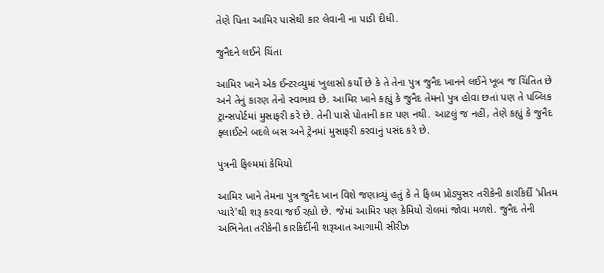તેણે પિતા આમિર પાસેથી કાર લેવાની ના પાડી દીધી.

જુનૈદને લઈને ચિંતા

આમિર ખાને એક ઈન્ટરવ્યુમાં ખુલાસો કર્યો છે કે તે તેના પુત્ર જુનૈદ ખાનને લઈને ખૂબ જ ચિંતિત છે અને તેનું કારણ તેનો સ્વભાવ છે. આમિર ખાને કહ્યું કે જુનૈદ તેમનો પુત્ર હોવા છતાં પણ તે પબ્લિક ટ્રાન્સપોર્ટમાં મુસાફરી કરે છે. તેની પાસે પોતાની કાર પણ નથી. આટલું જ નહીં, તેણે કહ્યું કે જુનૈદ ફ્લાઈટને બદલે બસ અને ટ્રેનમાં મુસાફરી કરવાનું પસંદ કરે છે.

પુત્રની ફિલ્મમાં કેમિયો

આમિર ખાને તેમના પુત્ર જુનૈદ ખાન વિશે જણાવ્યું હતું કે તે ફિલ્મ પ્રોડ્યુસર તરીકેની કારકિર્દી 'પ્રીતમ પ્યારે'થી શરૂ કરવા જઈ રહ્યો છે. જેમાં આમિર પણ કેમિયો રોલમાં જોવા મળશે. જુનૈદ તેની અભિનેતા તરીકેની કારકિર્દીની શરૂઆત આગામી સીરીઝ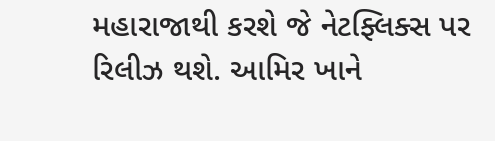મહારાજાથી કરશે જે નેટફ્લિક્સ પર રિલીઝ થશે. આમિર ખાને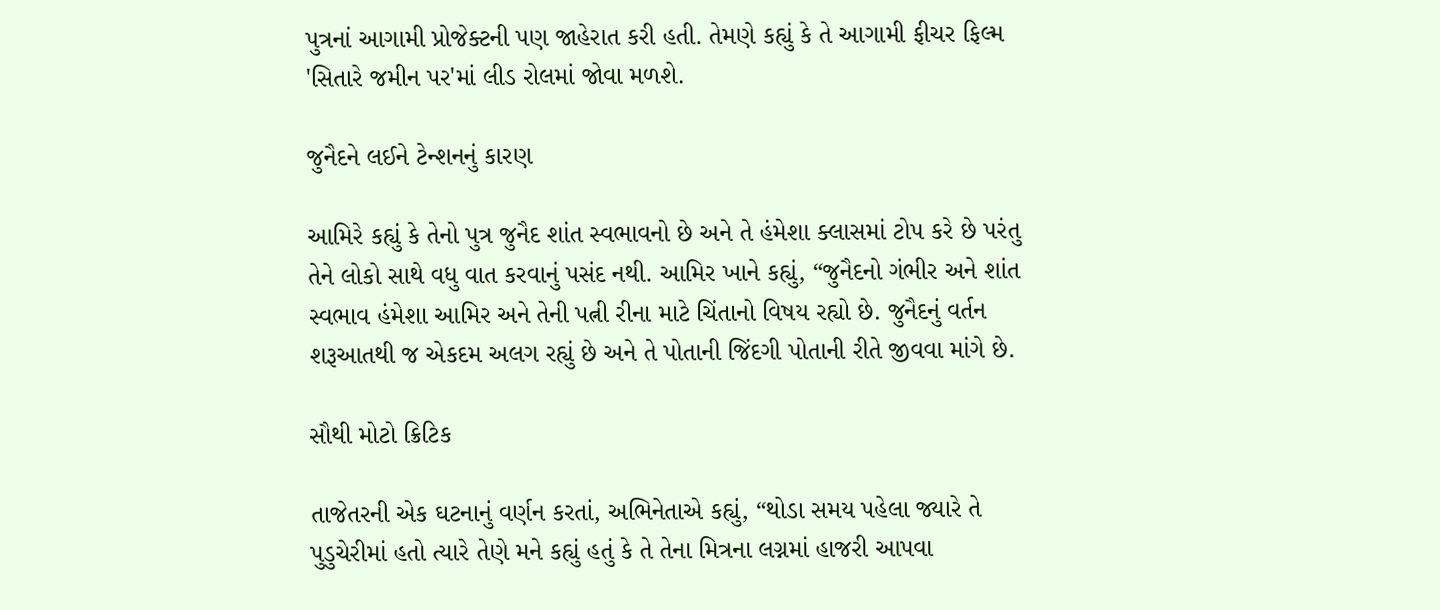પુત્રનાં આગામી પ્રોજેક્ટની પણ જાહેરાત કરી હતી. તેમણે કહ્યું કે તે આગામી ફીચર ફિલ્મ 'સિતારે જમીન પર'માં લીડ રોલમાં જોવા મળશે.

જુનૈદને લઈને ટેન્શનનું કારણ

આમિરે કહ્યું કે તેનો પુત્ર જુનૈદ શાંત સ્વભાવનો છે અને તે હંમેશા ક્લાસમાં ટોપ કરે છે પરંતુ તેને લોકો સાથે વધુ વાત કરવાનું પસંદ નથી. આમિર ખાને કહ્યું, “જુનૈદનો ગંભીર અને શાંત સ્વભાવ હંમેશા આમિર અને તેની પત્ની રીના માટે ચિંતાનો વિષય રહ્યો છે. જુનૈદનું વર્તન શરૂઆતથી જ એકદમ અલગ રહ્યું છે અને તે પોતાની જિંદગી પોતાની રીતે જીવવા માંગે છે.

સૌથી મોટો ક્રિટિક

તાજેતરની એક ઘટનાનું વર્ણન કરતાં, અભિનેતાએ કહ્યું, “થોડા સમય પહેલા જ્યારે તે પુડુચેરીમાં હતો ત્યારે તેણે મને કહ્યું હતું કે તે તેના મિત્રના લગ્નમાં હાજરી આપવા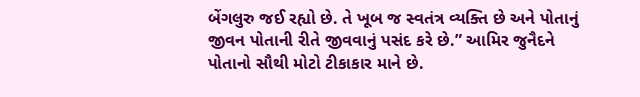બેંગલુરુ જઈ રહ્યો છે. તે ખૂબ જ સ્વતંત્ર વ્યક્તિ છે અને પોતાનું જીવન પોતાની રીતે જીવવાનું પસંદ કરે છે.” આમિર જુનૈદને પોતાનો સૌથી મોટો ટીકાકાર માને છે.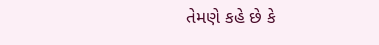તેમણે કહે છે કે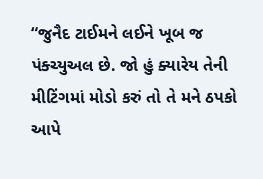“જુનૈદ ટાઈમને લઈને ખૂબ જ પંક્ચ્યુઅલ છે. જો હું ક્યારેય તેની મીટિંગમાં મોડો કરું તો તે મને ઠપકો આપે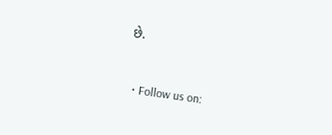છે.


  • Follow us on: